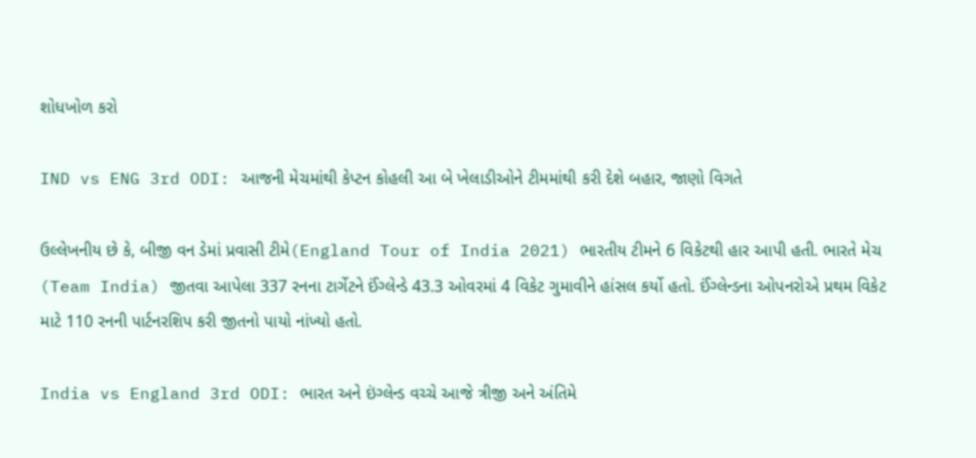શોધખોળ કરો

IND vs ENG 3rd ODI: આજની મેચમાંથી કેપ્ટન કોહલી આ બે ખેલાડીઓને ટીમમાંથી કરી દેશે બહાર, જાણો વિગતે

ઉલ્લેખનીય છે કે, બીજી વન ડેમાં પ્રવાસી ટીમે(England Tour of India 2021) ભારતીય ટીમને 6 વિકેટથી હાર આપી હતી. ભારતે મેચ (Team India) જીતવા આપેલા 337 રનના ટાર્ગેટને ઈંગ્લેન્ડે 43.3 ઓવરમાં 4 વિકેટ ગુમાવીને હાંસલ કર્યો હતો. ઈંગ્લેન્ડના ઓપનરોએ પ્રથમ વિકેટ માટે 110 રનની પાર્ટનરશિપ કરી જીતનો પાયો નાંખ્યો હતો.

India vs England 3rd ODI: ભારત અને ઇંગ્લેન્ડ વચ્ચે આજે ત્રીજી અને અંતિમે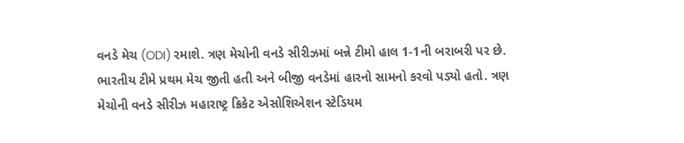વનડે મેચ (ODI) રમાશે. ત્રણ મેચોની વનડે સીરીઝમાં બન્ને ટીમો હાલ 1-1ની બરાબરી પર છે. ભારતીય ટીમે પ્રથમ મેચ જીતી હતી અને બીજી વનડેમાં હારનો સામનો કરવો પડ્યો હતો. ત્રણ મેચોની વનડે સીરીઝ મહારાષ્ટ્ર ક્રિકેટ એસોશિએશન સ્ટેડિયમ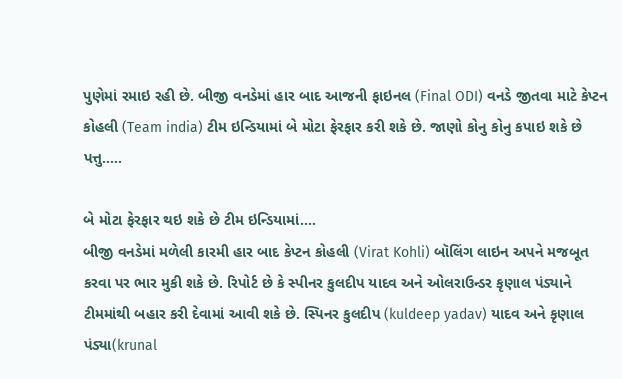પુણેમાં રમાઇ રહી છે. બીજી વનડેમાં હાર બાદ આજની ફાઇનલ (Final ODI) વનડે જીતવા માટે કેપ્ટન કોહલી (Team india) ટીમ ઇન્ડિયામાં બે મોટા ફેરફાર કરી શકે છે. જાણો કોનુ કોનુ કપાઇ શકે છે પત્તુ.....

બે મોટા ફેરફાર થઇ શકે છે ટીમ ઇન્ડિયામાં....
બીજી વનડેમાં મળેલી કારમી હાર બાદ કેપ્ટન કોહલી (Virat Kohli) બૉલિંગ લાઇન અપને મજબૂત કરવા પર ભાર મુકી શકે છે. રિપોર્ટ છે કે સ્પીનર કુલદીપ યાદવ અને ઓલરાઉન્ડર કૃણાલ પંડ્યાને ટીમમાંથી બહાર કરી દેવામાં આવી શકે છે. સ્પિનર કુલદીપ (kuldeep yadav) યાદવ અને કૃણાલ પંડ્યા(krunal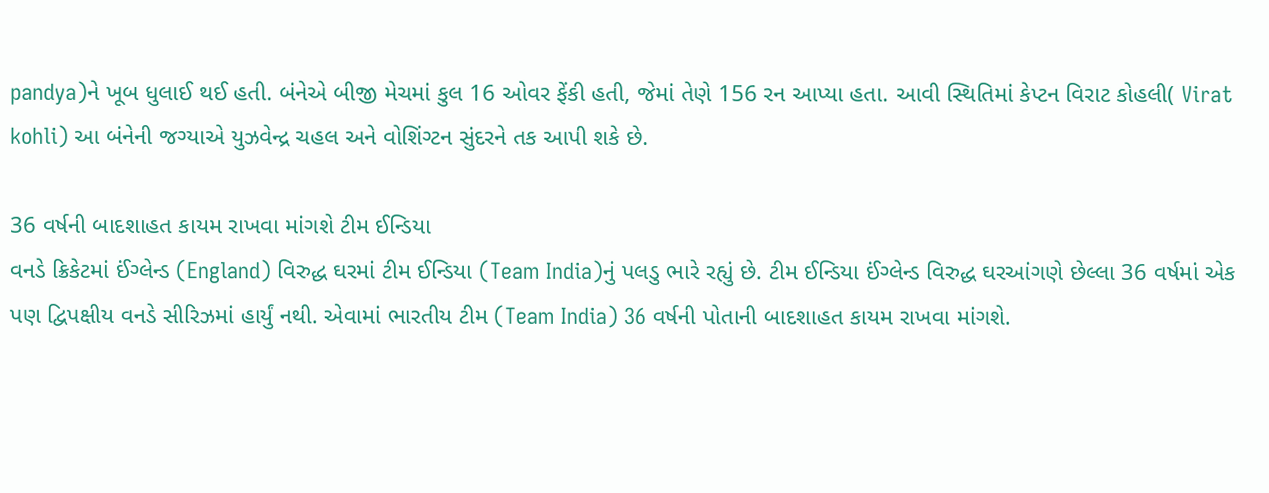pandya)ને ખૂબ ધુલાઈ થઈ હતી. બંનેએ બીજી મેચમાં કુલ 16 ઓવર ફેંકી હતી, જેમાં તેણે 156 રન આપ્યા હતા. આવી સ્થિતિમાં કેપ્ટન વિરાટ કોહલી( Virat kohli) આ બંનેની જગ્યાએ યુઝવેન્દ્ર ચહલ અને વોશિંગ્ટન સુંદરને તક આપી શકે છે.

36 વર્ષની બાદશાહત કાયમ રાખવા માંગશે ટીમ ઈન્ડિયા
વનડે ક્રિકેટમાં ઈંગ્લેન્ડ (England) વિરુદ્ધ ઘરમાં ટીમ ઈન્ડિયા (Team India)નું પલડુ ભારે રહ્યું છે. ટીમ ઈન્ડિયા ઈંગ્લેન્ડ વિરુદ્ધ ઘરઆંગણે છેલ્લા 36 વર્ષમાં એક પણ દ્વિપક્ષીય વનડે સીરિઝમાં હાર્યું નથી. એવામાં ભારતીય ટીમ (Team India) 36 વર્ષની પોતાની બાદશાહત કાયમ રાખવા માંગશે.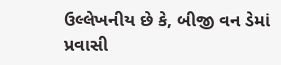ઉલ્લેખનીય છે કે, બીજી વન ડેમાં પ્રવાસી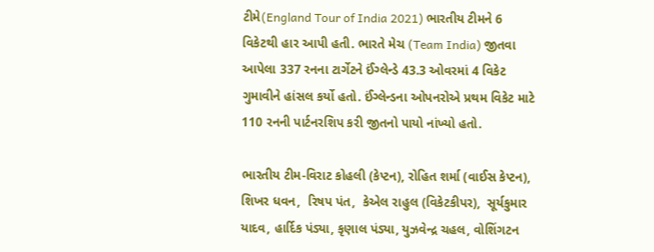ટીમે(England Tour of India 2021) ભારતીય ટીમને 6 વિકેટથી હાર આપી હતી. ભારતે મેચ (Team India) જીતવા આપેલા 337 રનના ટાર્ગેટને ઈંગ્લેન્ડે 43.3 ઓવરમાં 4 વિકેટ ગુમાવીને હાંસલ કર્યો હતો. ઈંગ્લેન્ડના ઓપનરોએ પ્રથમ વિકેટ માટે 110 રનની પાર્ટનરશિપ કરી જીતનો પાયો નાંખ્યો હતો.

ભારતીય ટીમ-વિરાટ કોહલી (કેપ્ટન), રોહિત શર્મા (વાઈસ કેપ્ટન), શિખર ધવન,  રિષપ પંત,  કેએલ રાહુલ (વિકેટકીપર),  સૂર્યકુમાર યાદવ, હાર્દિક પંડ્યા, કૃણાલ પંડ્યા, યુઝવેન્દ્ર ચહલ, વોશિંગટન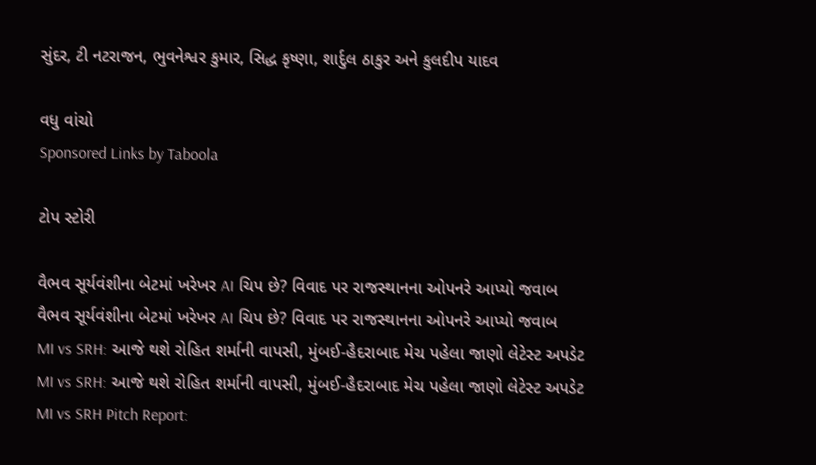સુંદર, ટી નટરાજન, ભુવનેશ્વર કુમાર, સિદ્ધ કૃષ્ણા, શાર્દુલ ઠાકુર અને કુલદીપ યાદવ

વધુ વાંચો
Sponsored Links by Taboola

ટોપ સ્ટોરી

વૈભવ સૂર્યવંશીના બેટમાં ખરેખર AI ચિપ છે? વિવાદ પર રાજસ્થાનના ઓપનરે આપ્યો જવાબ
વૈભવ સૂર્યવંશીના બેટમાં ખરેખર AI ચિપ છે? વિવાદ પર રાજસ્થાનના ઓપનરે આપ્યો જવાબ
MI vs SRH: આજે થશે રોહિત શર્માની વાપસી, મુંબઈ-હૈદરાબાદ મેચ પહેલા જાણો લેટેસ્ટ અપડેટ
MI vs SRH: આજે થશે રોહિત શર્માની વાપસી, મુંબઈ-હૈદરાબાદ મેચ પહેલા જાણો લેટેસ્ટ અપડેટ
MI vs SRH Pitch Report: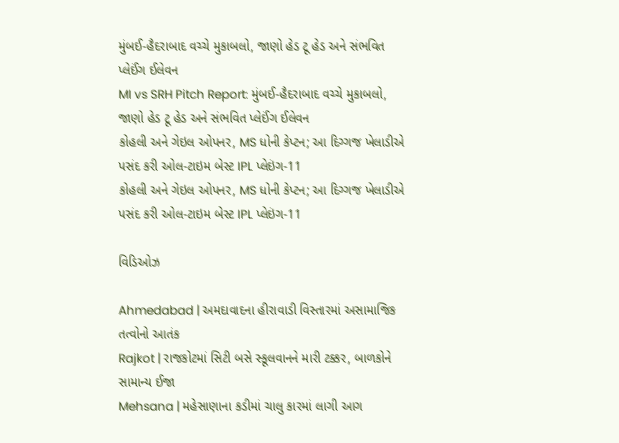મુંબઈ-હૈદરાબાદ વચ્ચે મુકાબલો, જાણો હેડ ટૂ હેડ અને સંભવિત પ્લેઈંગ ઈલેવન
MI vs SRH Pitch Report: મુંબઈ-હૈદરાબાદ વચ્ચે મુકાબલો, જાણો હેડ ટૂ હેડ અને સંભવિત પ્લેઈંગ ઈલેવન
કોહલી અને ગેઇલ ઓપનર, MS ધોની કેપ્ટન; આ દિગ્ગજ ખેલાડીએ પસંદ કરી ઓલ-ટાઇમ બેસ્ટ IPL પ્લેઇંગ-11
કોહલી અને ગેઇલ ઓપનર, MS ધોની કેપ્ટન; આ દિગ્ગજ ખેલાડીએ પસંદ કરી ઓલ-ટાઇમ બેસ્ટ IPL પ્લેઇંગ-11

વિડિઓઝ

Ahmedabad | અમદાવાદના હીરાવાડી વિસ્તારમાં અસામાજિક તત્વોનો આતંક
Rajkot | રાજકોટમાં સિટી બસે સ્કૂલવાનને મારી ટક્કર, બાળકોને સામાન્ય ઈજા
Mehsana | મહેસાણાના કડીમાં ચાલુ કારમાં લાગી આગ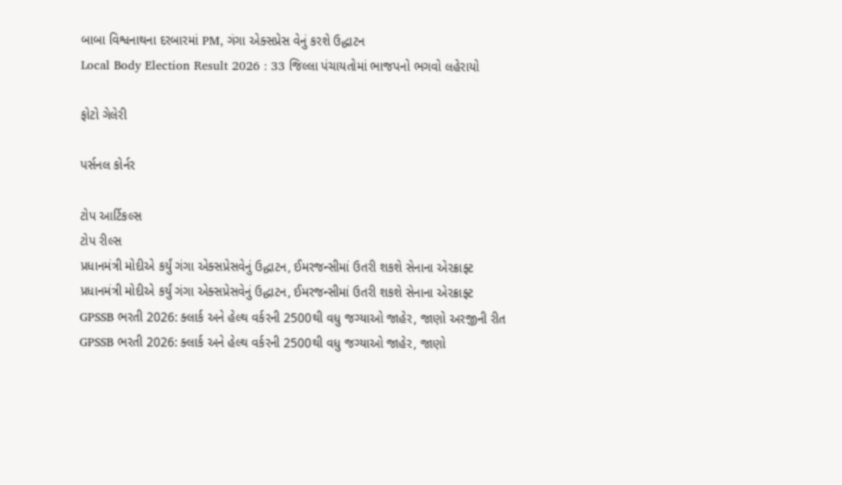બાબા વિશ્વનાથના દરબારમાં PM, ગંગા એક્સપ્રેસ વેનું કરશે ઉદ્ધાટન
Local Body Election Result 2026 : 33 જિલ્લા પંચાયતોમાં ભાજપનો ભગવો લહેરાયો

ફોટો ગેલેરી

પર્સનલ કોર્નર

ટોપ આર્ટિકલ્સ
ટોપ રીલ્સ
પ્રધાનમંત્રી મોદીએ કર્યું ગંગા એક્સપ્રેસવેનું ઉદ્ધાટન, ઈમરજન્સીમાં ઉતરી શકશે સેનાના એરક્રાફ્ટ
પ્રધાનમંત્રી મોદીએ કર્યું ગંગા એક્સપ્રેસવેનું ઉદ્ધાટન, ઈમરજન્સીમાં ઉતરી શકશે સેનાના એરક્રાફ્ટ
GPSSB ભરતી 2026: ક્લાર્ક અને હેલ્થ વર્કરની 2500થી વધુ જગ્યાઓ જાહેર, જાણો અરજીની રીત
GPSSB ભરતી 2026: ક્લાર્ક અને હેલ્થ વર્કરની 2500થી વધુ જગ્યાઓ જાહેર, જાણો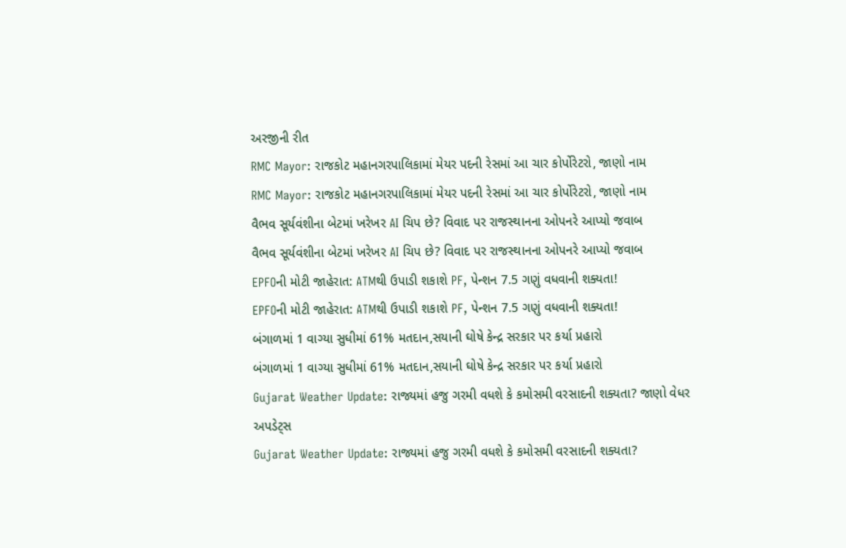અરજીની રીત
RMC Mayor: રાજકોટ મહાનગરપાલિકામાં મેયર પદની રેસમાં આ ચાર કોર્પોરેટરો, જાણો નામ
RMC Mayor: રાજકોટ મહાનગરપાલિકામાં મેયર પદની રેસમાં આ ચાર કોર્પોરેટરો, જાણો નામ
વૈભવ સૂર્યવંશીના બેટમાં ખરેખર AI ચિપ છે? વિવાદ પર રાજસ્થાનના ઓપનરે આપ્યો જવાબ
વૈભવ સૂર્યવંશીના બેટમાં ખરેખર AI ચિપ છે? વિવાદ પર રાજસ્થાનના ઓપનરે આપ્યો જવાબ
EPFOની મોટી જાહેરાત: ATMથી ઉપાડી શકાશે PF, પેન્શન 7.5 ગણું વધવાની શક્યતા!
EPFOની મોટી જાહેરાત: ATMથી ઉપાડી શકાશે PF, પેન્શન 7.5 ગણું વધવાની શક્યતા!
બંગાળમાં 1 વાગ્યા સુધીમાં 61% મતદાન,સયાની ઘોષે કેન્દ્ર સરકાર પર કર્યા પ્રહારો
બંગાળમાં 1 વાગ્યા સુધીમાં 61% મતદાન,સયાની ઘોષે કેન્દ્ર સરકાર પર કર્યા પ્રહારો
Gujarat Weather Update: રાજ્યમાં હજુ ગરમી વધશે કે કમોસમી વરસાદની શક્યતા? જાણો વેધર અપડેટ્સ
Gujarat Weather Update: રાજ્યમાં હજુ ગરમી વધશે કે કમોસમી વરસાદની શક્યતા?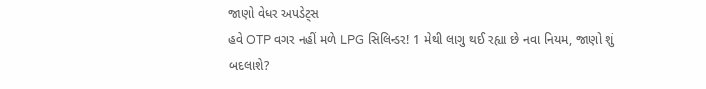જાણો વેધર અપડેટ્સ
હવે OTP વગર નહીં મળે LPG સિલિન્ડર! 1 મેથી લાગુ થઈ રહ્યા છે નવા નિયમ, જાણો શું બદલાશે?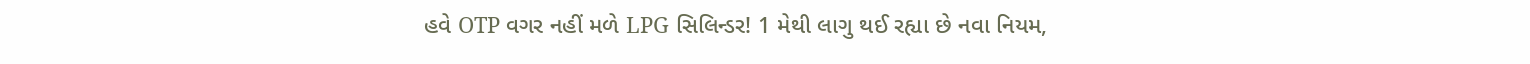હવે OTP વગર નહીં મળે LPG સિલિન્ડર! 1 મેથી લાગુ થઈ રહ્યા છે નવા નિયમ,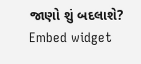જાણો શું બદલાશે?
Embed widget